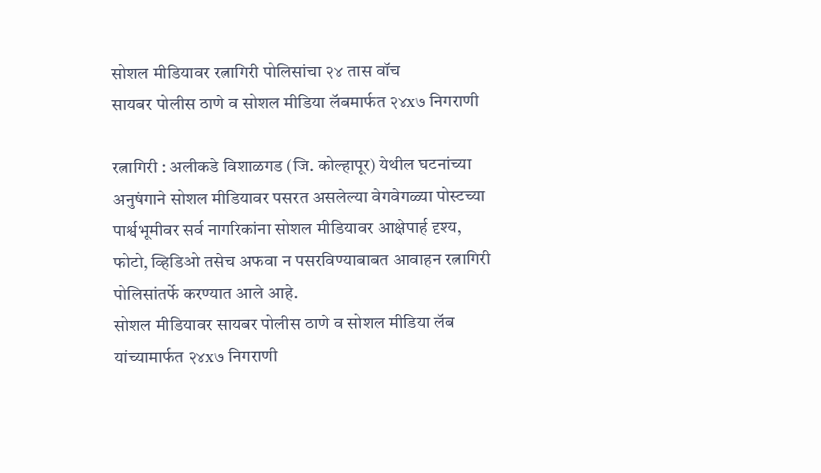सोशल मीडियावर रत्नागिरी पोलिसांचा २४ तास वॉच
सायबर पोलीस ठाणे व सोशल मीडिया लॅबमार्फत २४x७ निगराणी

रत्नागिरी : अलीकडे विशाळगड (जि. कोल्हापूर) येथील घटनांच्या अनुषंगाने सोशल मीडियावर पसरत असलेल्या वेगवेगळ्या पोस्टच्या पार्श्वभूमीवर सर्व नागरिकांना सोशल मीडियावर आक्षेपार्ह दृश्य, फोटो, व्हिडिओ तसेच अफवा न पसरविण्याबाबत आवाहन रत्नागिरी पोलिसांतर्फे करण्यात आले आहे.
सोशल मीडियावर सायबर पोलीस ठाणे व सोशल मीडिया लॅब यांच्यामार्फत २४x७ निगराणी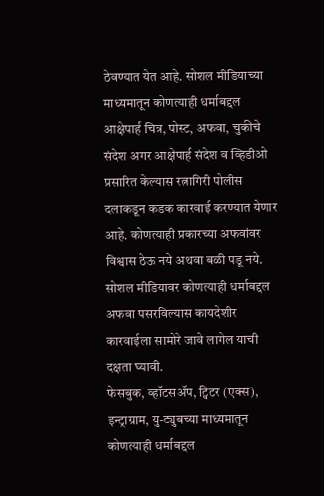ठेवण्यात येत आहे. सोशल मीडियाच्या माध्यमातून कोणत्याही धर्माबद्दल आक्षेपार्ह चित्र, पोस्ट, अफवा, चुकीचे संदेश अगर आक्षेपार्ह संदेश व व्हिडीओ प्रसारित केल्यास रत्नागिरी पोलीस दलाकडून कडक कारवाई करण्यात येणार आहे. कोणत्याही प्रकारच्या अफवांवर विश्वास ठेऊ नये अथवा बळी पडू नये. सोशल मीडियावर कोणत्याही धर्माबद्दल अफवा पसरविल्यास कायदेशीर कारवाईला सामोरे जावे लागेल याची दक्षता घ्यावी.
फेसबुक, व्हॉटसॲप, ट्विटर (एक्स), इन्ट्राग्राम, यु-ट्युबच्या माध्यमातून कोणत्याही धर्माबद्दल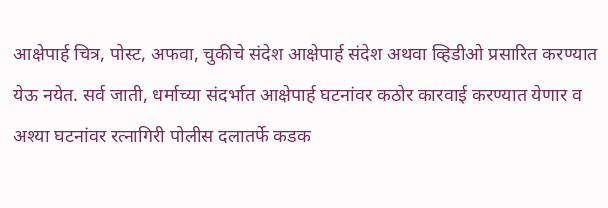आक्षेपार्ह चित्र, पोस्ट, अफवा, चुकीचे संदेश आक्षेपार्ह संदेश अथवा व्हिडीओ प्रसारित करण्यात येऊ नयेत. सर्व जाती, धर्माच्या संदर्भात आक्षेपार्ह घटनांवर कठोर कारवाई करण्यात येणार व अश्या घटनांवर रत्नागिरी पोलीस दलातर्फे कडक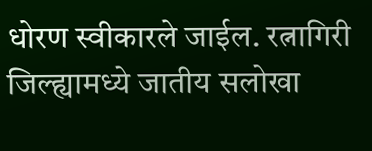धोरण स्वीकारले जाईल. रत्नागिरी जिल्ह्यामध्ये जातीय सलोखा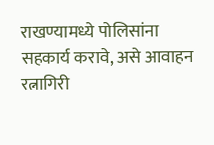राखण्यामध्ये पोलिसांना सहकार्य करावे, असे आवाहन रत्नागिरी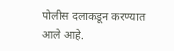पोलीस दलाकडून करण्यात आले आहे.